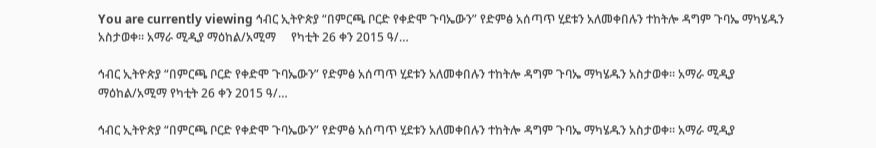You are currently viewing ኅብር ኢትዮጵያ “በምርጫ ቦርድ የቀድሞ ጉባኤውን” የድምፅ አሰጣጥ ሂደቱን አለመቀበሉን ተከትሎ ዳግም ጉባኤ ማካሄዱን አስታወቀ። አማራ ሚዲያ ማዕከል/አሚማ     የካቲት 26 ቀን 2015 ዓ/…

ኅብር ኢትዮጵያ “በምርጫ ቦርድ የቀድሞ ጉባኤውን” የድምፅ አሰጣጥ ሂደቱን አለመቀበሉን ተከትሎ ዳግም ጉባኤ ማካሄዱን አስታወቀ። አማራ ሚዲያ ማዕከል/አሚማ የካቲት 26 ቀን 2015 ዓ/…

ኅብር ኢትዮጵያ “በምርጫ ቦርድ የቀድሞ ጉባኤውን” የድምፅ አሰጣጥ ሂደቱን አለመቀበሉን ተከትሎ ዳግም ጉባኤ ማካሄዱን አስታወቀ። አማራ ሚዲያ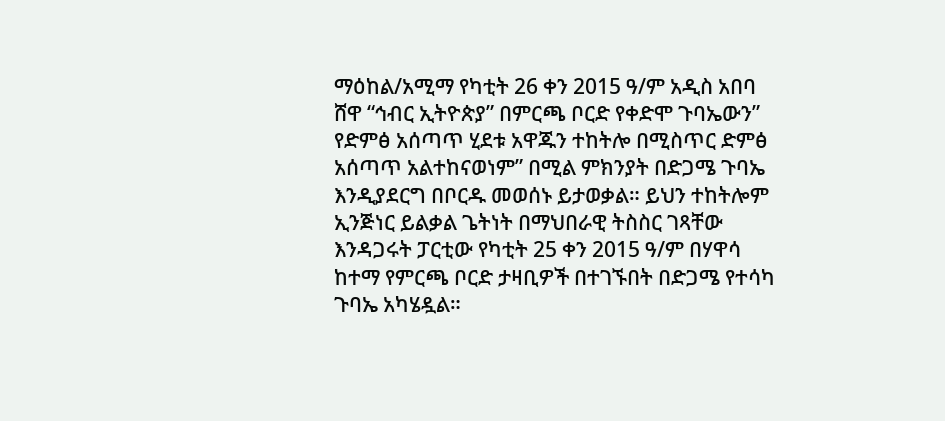ማዕከል/አሚማ የካቲት 26 ቀን 2015 ዓ/ም አዲስ አበባ ሸዋ “ኅብር ኢትዮጵያ” በምርጫ ቦርድ የቀድሞ ጉባኤውን” የድምፅ አሰጣጥ ሂደቱ አዋጁን ተከትሎ በሚስጥር ድምፅ አሰጣጥ አልተከናወነም” በሚል ምክንያት በድጋሜ ጉባኤ እንዲያደርግ በቦርዱ መወሰኑ ይታወቃል። ይህን ተከትሎም ኢንጅነር ይልቃል ጌትነት በማህበራዊ ትስስር ገጻቸው እንዳጋሩት ፓርቲው የካቲት 25 ቀን 2015 ዓ/ም በሃዋሳ ከተማ የምርጫ ቦርድ ታዛቢዎች በተገኙበት በድጋሜ የተሳካ ጉባኤ አካሄዷል።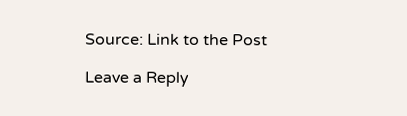Source: Link to the Post

Leave a Reply